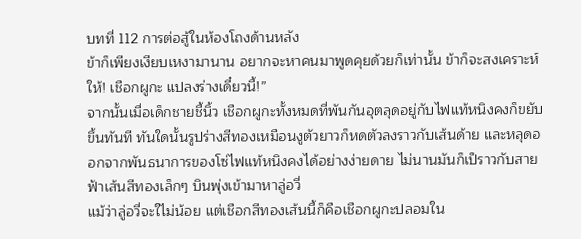บทที่ 112 การต่อสู้ในห้องโถงด้านหลัง
ข้าก็เพียงเงียบเหงามานาน อยากจะหาคนมาพูดคุยด้วยก็เท่านั้น ข้าก็จะสงเคราะห์ให้! เชือกผูกะ แปลงร่างเดี๋ยวนี้!”
จากนั้นเมื่อเด็กชายชี้นิ้ว เชือกผูกะทั้งหมดที่พันกันอุตลุดอยู่กับไฟแท้หนิงคงก็ขยับขึ้นทันที ทันใดนั้นรูปร่างสีทองเหมือนงูตัวยาวก็หดตัวลงราวกับเส้นด้าย และหลุดออกจากพันธนาการของโซ่ไฟแท้หนิงคงได้อย่างง่ายดาย ไม่นานมันก็เป็ราวกับสายฟ้าเส้นสีทองเล็กๆ บินพุ่งเข้ามาหาลู่อวี่
แม้ว่าลู่อวี่จะใไม่น้อย แต่เชือกสีทองเส้นนี้ก็คือเชือกผูกะปลอมใน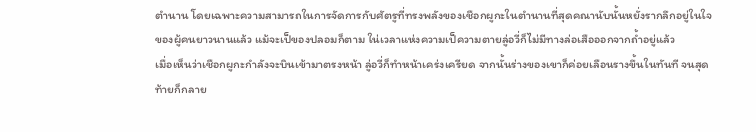ตำนาน โดยเฉพาะความสามารถในการจัดการกับศัตรูที่ทรงพลังของเชือกผูกะในตำนานที่สุดคณานับนั้นหยั่งรากลึกอยู่ในใจของผู้คนยาวนานแล้ว แม้จะเป็ของปลอมก็ตาม ใน่เวลาแห่งความเป็ความตายลู่อวี่ก็ไม่มีทางล่อเสือออกจากถ้ำอยู่แล้ว
เมื่อเห็นว่าเชือกผูกะกำลังจะบินเข้ามาตรงหน้า ลู่อวี่ก็ทำหน้าเคร่งเครียด จากนั้นร่างของเขาก็ค่อยเลือนรางขึ้นในทันที จนสุดท้ายก็กลาย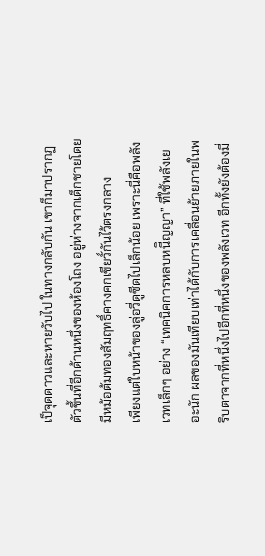เป็จุดดาวและหายวับไป ในทางกลับกัน เขาก็มาปรากฏตัวขึ้นที่อีกด้านหนึ่งของห้องโถง อยู่ห่างจากเด็กชายโดยมีหม้อต้มทองสัมฤทธิ์คางคกเขียวั์กันไว้ตรงกลาง
เพียงแต่ใบหน้าของลู่อวี่ดูซีดไปเล็กน้อย เพราะนี่คือพลังเวทเล็กๆ อย่าง “เทคนิคการหลบหนีิญญา” ที่ใช้พลังเยอะนัก ผลของมันเทียบเท่าได้กับการเคลื่อนย้ายภายในพริบตาจากที่หนึ่งไปอีกที่หนึ่งของพลังเวท อีกทั้งยังต้องมี่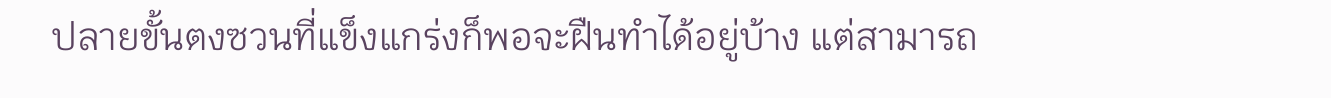ปลายขั้นตงซวนที่แข็งแกร่งก็พอจะฝืนทำได้อยู่บ้าง แต่สามารถ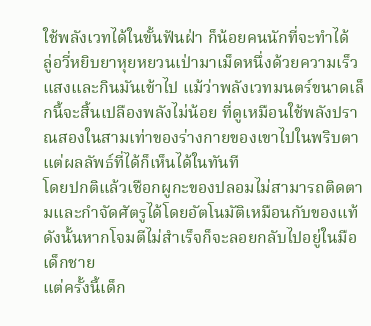ใช้พลังเวทได้ในขั้นฟันฝ่า ก็น้อยคนนักที่จะทำได้
ลู่อวี่หยิบยาหุยหยวนเป่ามาเม็ดหนึ่งด้วยความเร็วแสงและกินมันเข้าไป แม้ว่าพลังเวทมนตร์ขนาดเล็กนี้จะสิ้นเปลืองพลังไม่น้อย ที่ดูเหมือนใช้พลังปราณสองในสามเท่าของร่างกายของเขาไปในพริบตา แต่ผลลัพธ์ที่ได้ก็เห็นได้ในทันที
โดยปกติแล้วเชือกผูกะของปลอมไม่สามารถติดตามและกำจัดศัตรูได้โดยอัตโนมัติเหมือนกับของแท้ ดังนั้นหากโจมตีไม่สำเร็จก็จะลอยกลับไปอยู่ในมือเด็กชาย
แต่ครั้งนี้เด็ก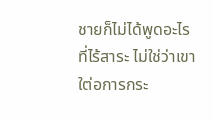ชายก็ไม่ได้พูดอะไรที่ไร้สาระ ไม่ใช่ว่าเขาใต่อการกระ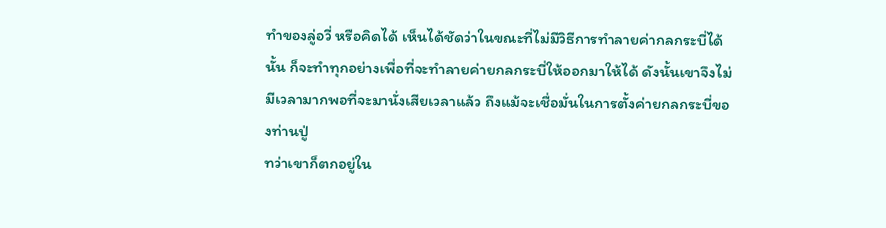ทำของลู่อวี่ หรือคิดได้ เห็นได้ชัดว่าในขณะที่ไม่มีวิธีการทำลายค่ากลกระบี่ได้นั้น ก็จะทำทุกอย่างเพื่อที่จะทำลายค่ายกลกระบี่ให้ออกมาให้ได้ ดังนั้นเขาจึงไม่มีเวลามากพอที่จะมานั่งเสียเวลาแล้ว ถึงแม้จะเชื่อมั่นในการตั้งค่ายกลกระบี่ของท่านปู่
ทว่าเขาก็ตกอยู่ใน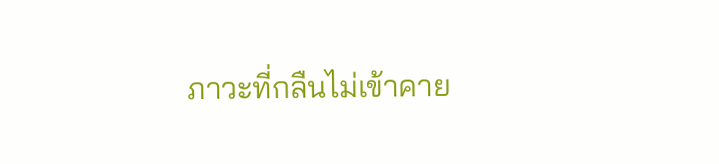ภาวะที่กลืนไม่เข้าคาย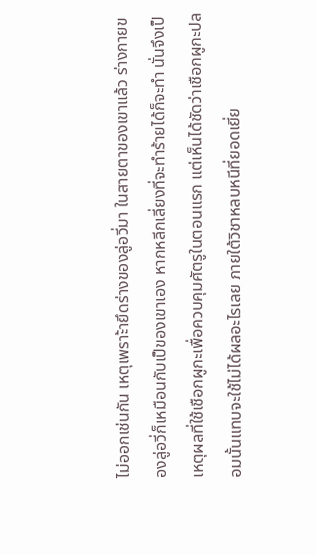ไม่ออกเช่นกัน เหตุเพราะ้ายึดร่างของลู่อวี่มา ในสายตาของเขาแล้ว ร่างกายของลู่อวี่ก็เหมือนกับเป็ของเขาเอง หากหลีกเลี่ยงที่จะทำร้ายได้ก็จะทำ นั่นจึงเป็เหตุผลที่ใช้เชือกผูกะเพื่อควบคุมศัตรูในตอนแรก แต่เห็นได้ชัดว่าเชือกผูกะปลอมนั้นแทบจะใช้ไม่ได้ผลอะไรเลย ภายใต้วิชาหลบหนีที่ยอดเยี่ย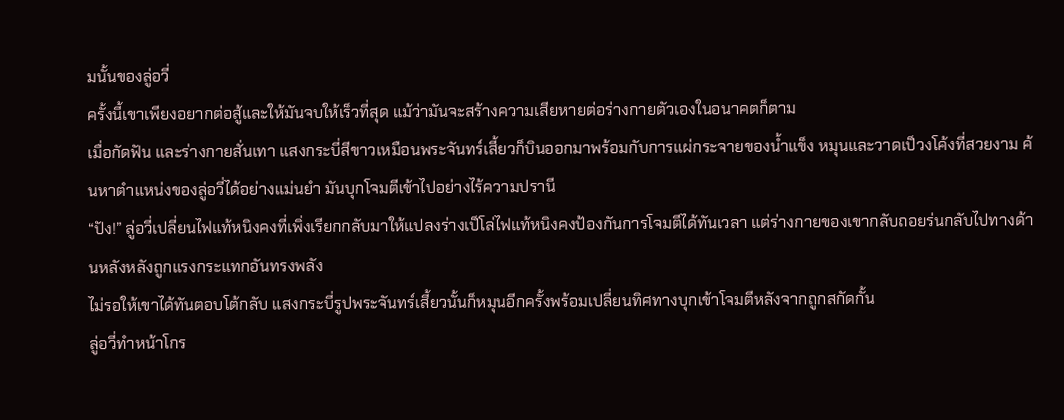มนั้นของลู่อวี่
ครั้งนี้เขาเพียงอยากต่อสู้และให้มันจบให้เร็วที่สุด แม้ว่ามันจะสร้างความเสียหายต่อร่างกายตัวเองในอนาคตก็ตาม
เมื่อกัดฟัน และร่างกายสั่นเทา แสงกระบี่สีขาวเหมือนพระจันทร์เสี้ยวก็บินออกมาพร้อมกับการแผ่กระจายของน้ำแข็ง หมุนและวาดเป็วงโค้งที่สวยงาม ค้นหาตำแหน่งของลู่อวี่ได้อย่างแม่นยำ มันบุกโจมตีเข้าไปอย่างไร้ความปรานี
“ปัง!” ลู่อวี่เปลี่ยนไฟแท้หนิงคงที่เพิ่งเรียกกลับมาให้แปลงร่างเป็โล่ไฟแท้หนิงคงป้องกันการโจมตีได้ทันเวลา แต่ร่างกายของเขากลับถอยร่นกลับไปทางด้านหลังหลังถูกแรงกระแทกอันทรงพลัง
ไม่รอให้เขาได้ทันตอบโต้กลับ แสงกระบี่รูปพระจันทร์เสี้ยวนั้นก็หมุนอีกครั้งพร้อมเปลี่ยนทิศทางบุกเข้าโจมตีหลังจากถูกสกัดกั้น
ลู่อวี่ทำหน้าโกร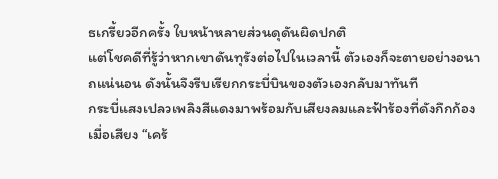ธเกรี้ยวอีกครั้ง ใบหน้าหลายส่วนดุดันผิดปกติ
แต่โชคดีที่รู้ว่าหากเขาดันทุรังต่อไปในเวลานี้ ตัวเองก็จะตายอย่างอนาถแน่นอน ดังนั้นจึงรีบเรียกกระบี่บินของตัวเองกลับมาทันที
กระบี่แสงเปลวเพลิงสีแดงมาพร้อมกับเสียงลมและฟ้าร้องที่ดังกึกก้อง เมื่อเสียง “เคร้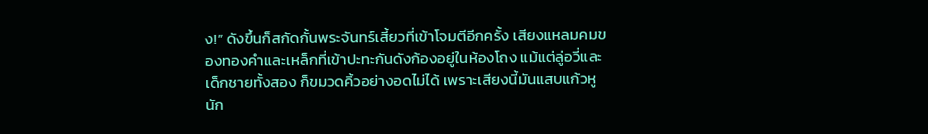ง!” ดังขึ้นก็สกัดกั้นพระจันทร์เสี้ยวที่เข้าโจมตีอีกครั้ง เสียงแหลมคมของทองคำและเหล็กที่เข้าปะทะกันดังก้องอยู่ในห้องโถง แม้แต่ลู่อวี่และเด็กชายทั้งสอง ก็ขมวดคิ้วอย่างอดไม่ได้ เพราะเสียงนี้มันแสบแก้วหูนัก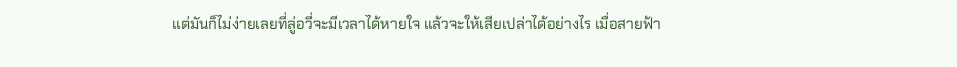แต่มันก็ไม่ง่ายเลยที่ลู่อวี่จะมีเวลาได้หายใจ แล้วจะให้เสียเปล่าได้อย่างไร เมื่อสายฟ้า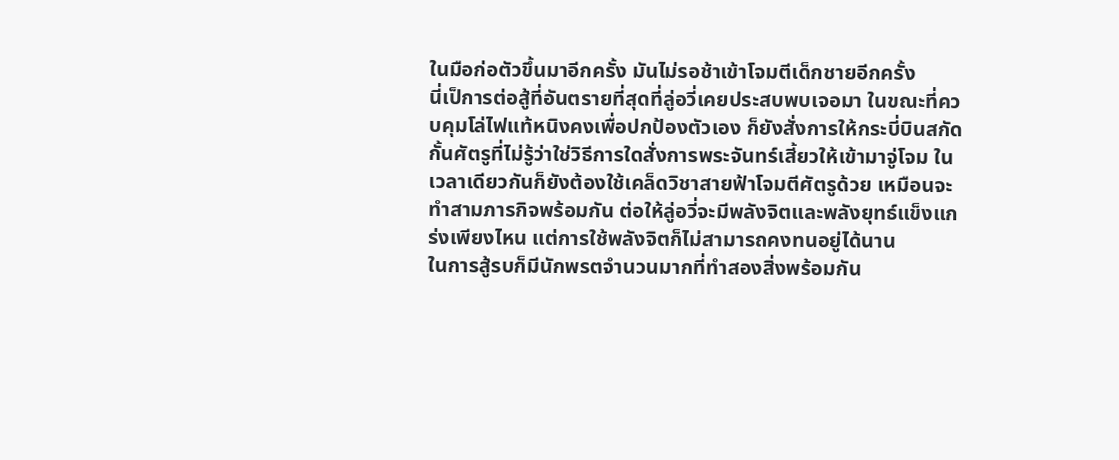ในมือก่อตัวขึ้นมาอีกครั้ง มันไม่รอช้าเข้าโจมตีเด็กชายอีกครั้ง
นี่เป็การต่อสู้ที่อันตรายที่สุดที่ลู่อวี่เคยประสบพบเจอมา ในขณะที่ควบคุมโล่ไฟแท้หนิงคงเพื่อปกป้องตัวเอง ก็ยังสั่งการให้กระบี่บินสกัดกั้นศัตรูที่ไม่รู้ว่าใช่วิธีการใดสั่งการพระจันทร์เสี้ยวให้เข้ามาจู่โจม ในเวลาเดียวกันก็ยังต้องใช้เคล็ดวิชาสายฟ้าโจมตีศัตรูด้วย เหมือนจะทำสามภารกิจพร้อมกัน ต่อให้ลู่อวี่จะมีพลังจิตและพลังยุทธ์แข็งแกร่งเพียงไหน แต่การใช้พลังจิตก็ไม่สามารถคงทนอยู่ได้นาน
ในการสู้รบก็มีนักพรตจำนวนมากที่ทำสองสิ่งพร้อมกัน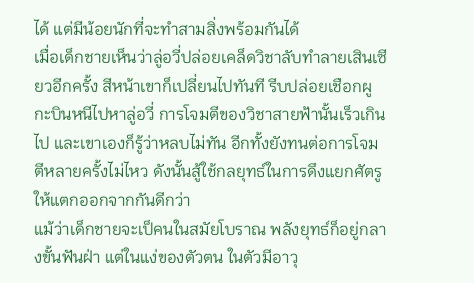ได้ แต่มีน้อยนักที่จะทำสามสิ่งพร้อมกันได้
เมื่อเด็กชายเห็นว่าลู่อวี่ปล่อยเคล็ดวิชาลับทำลายเสินเซียวอีกครั้ง สีหน้าเขาก็เปลี่ยนไปทันที รีบปล่อยเชือกผูกะบินหนีไปหาลู่อวี่ การโจมตีของวิชาสายฟ้านั้นเร็วเกินไป และเขาเองก็รู้ว่าหลบไม่ทัน อีกทั้งยังทนต่อการโจมตีหลายครั้งไม่ไหว ดังนั้นสู้ใช้กลยุทธ์ในการดึงแยกศัตรูให้แตกออกจากกันดีกว่า
แม้ว่าเด็กชายจะเป็คนในสมัยโบราณ พลังยุทธ์ก็อยู่กลางขั้นฟันฝ่า แต่ในแง่ของตัวตน ในตัวมีอาวุ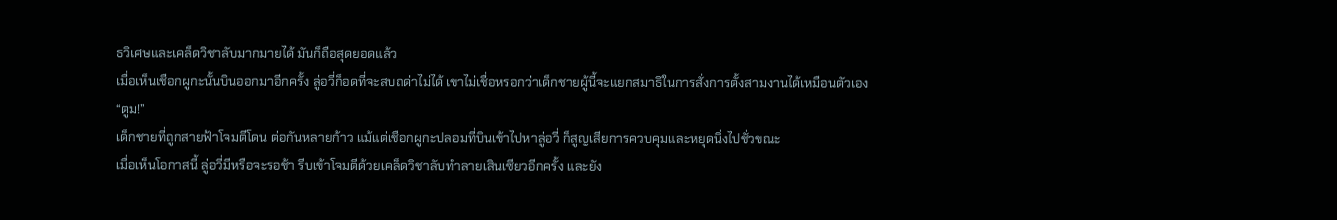ธวิเศษและเคล็ดวิชาลับมากมายได้ มันก็ถือสุดยอดแล้ว
เมื่อเห็นเชือกผูกะนั้นบินออกมาอีกครั้ง ลู่อวี่ก็อดที่จะสบถด่าไม่ได้ เขาไม่เชื่อหรอกว่าเด็กชายผู้นี้จะแยกสมาธิในการสั่งการตั้งสามงานได้เหมือนตัวเอง
“ตูม!”
เด็กชายที่ถูกสายฟ้าโจมตีโดน ต่อกันหลายก้าว แม้แต่เชือกผูกะปลอมที่บินเข้าไปหาลู่อวี่ ก็สูญเสียการควบคุมและหยุดนิ่งไปชั่วขณะ
เมื่อเห็นโอกาสนี้ ลู่อวี่มีหรือจะรอช้า รีบเข้าโจมตีด้วยเคล็ดวิชาลับทำลายเสินเซียวอีกครั้ง และยัง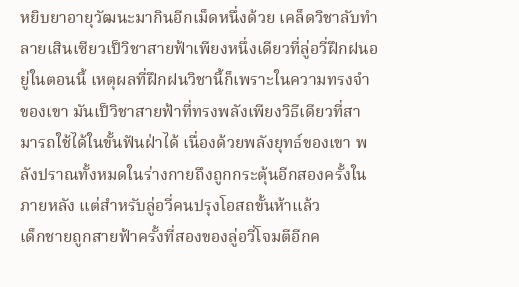หยิบยาอายุวัฒนะมากินอีกเม็ดหนึ่งด้วย เคล็ดวิชาลับทำลายเสินเซียวเป็วิชาสายฟ้าเพียงหนึ่งเดียวที่ลู่อวี่ฝึกฝนอยู่ในตอนนี้ เหตุผลที่ฝึกฝนวิชานี้ก็เพราะในความทรงจำของเขา มันเป็วิชาสายฟ้าที่ทรงพลังเพียงวิธีเดียวที่สามารถใช้ได้ในขั้นฟันฝ่าได้ เนื่องด้วยพลังยุทธ์ของเขา พลังปราณทั้งหมดในร่างกายถึงถูกกระตุ้นอีกสองครั้งในภายหลัง แต่สำหรับลู่อวี่คนปรุงโอสถขั้นห้าแล้ว
เด็กชายถูกสายฟ้าครั้งที่สองของลู่อวี่โจมตีอีกค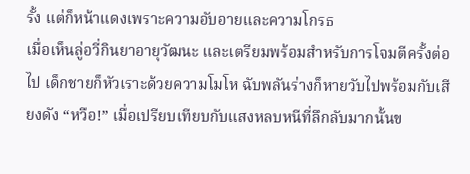รั้ง แต่ก็หน้าแดงเพราะความอับอายและความโกรธ
เมื่อเห็นลู่อวี่กินยาอายุวัฒนะ และเตรียมพร้อมสำหรับการโจมตีครั้งต่อไป เด็กชายก็หัวเราะด้วยความโมโห ฉับพลันร่างก็หายวับไปพร้อมกับเสียงดัง “หวือ!” เมื่อเปรียบเทียบกับแสงหลบหนีที่ลึกลับมากนั้นข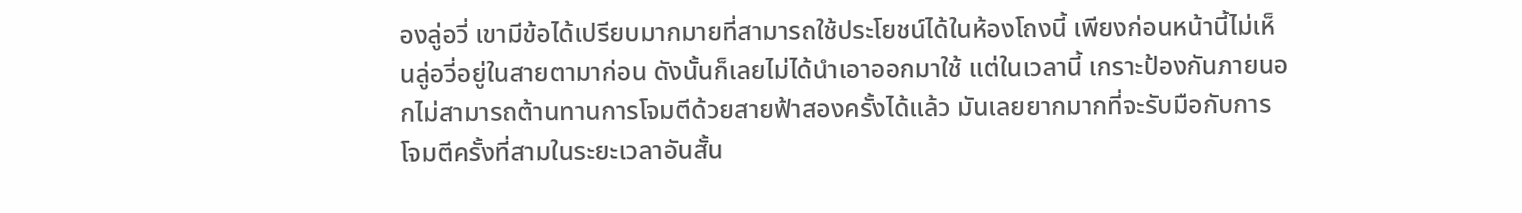องลู่อวี่ เขามีข้อได้เปรียบมากมายที่สามารถใช้ประโยชน์ได้ในห้องโถงนี้ เพียงก่อนหน้านี้ไม่เห็นลู่อวี่อยู่ในสายตามาก่อน ดังนั้นก็เลยไม่ได้นำเอาออกมาใช้ แต่ในเวลานี้ เกราะป้องกันภายนอกไม่สามารถต้านทานการโจมตีด้วยสายฟ้าสองครั้งได้แล้ว มันเลยยากมากที่จะรับมือกับการโจมตีครั้งที่สามในระยะเวลาอันสั้น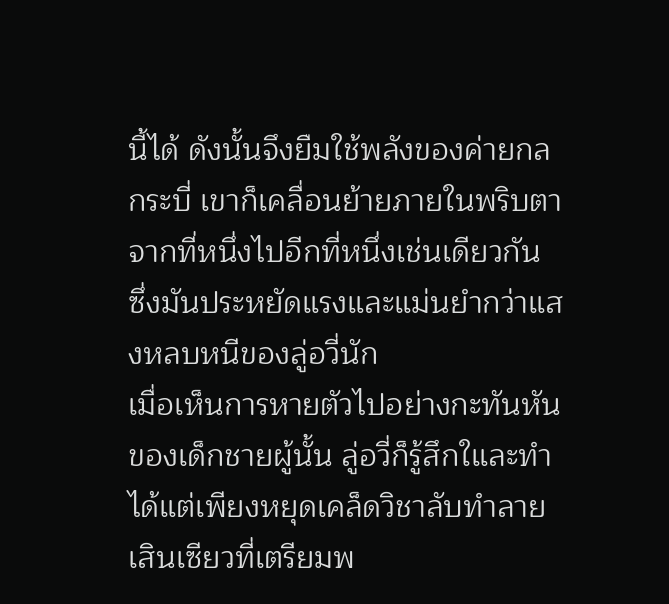นี้ได้ ดังนั้นจึงยืมใช้พลังของค่ายกลกระบี่ เขาก็เคลื่อนย้ายภายในพริบตาจากที่หนึ่งไปอีกที่หนึ่งเช่นเดียวกัน ซึ่งมันประหยัดแรงและแม่นยำกว่าแสงหลบหนีของลู่อวี่นัก
เมื่อเห็นการหายตัวไปอย่างกะทันหันของเด็กชายผู้นั้น ลู่อวี่ก็รู้สึกใและทำได้แต่เพียงหยุดเคล็ดวิชาลับทำลายเสินเซียวที่เตรียมพ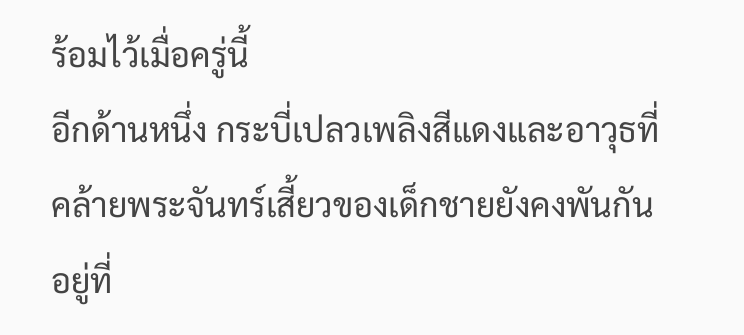ร้อมไว้เมื่อครู่นี้
อีกด้านหนึ่ง กระบี่เปลวเพลิงสีแดงและอาวุธที่คล้ายพระจันทร์เสี้ยวของเด็กชายยังคงพันกันอยู่ที่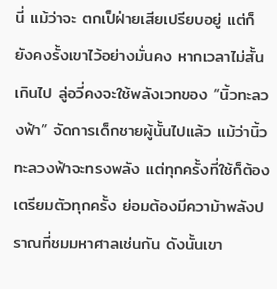นี่ แม้ว่าจะ ตกเป็ฝ่ายเสียเปรียบอยู่ แต่ก็ยังคงรั้งเขาไว้อย่างมั่นคง หากเวลาไม่สั้นเกินไป ลู่อวี่คงจะใช้พลังเวทของ “นิ้วทะลวงฟ้า” จัดการเด็กชายผู้นั้นไปแล้ว แม้ว่านิ้วทะลวงฟ้าจะทรงพลัง แต่ทุกครั้งที่ใช้ก็ต้องเตรียมตัวทุกครั้ง ย่อมต้องมีความ้าพลังปราณที่ชมมหาศาลเช่นกัน ดังนั้นเขา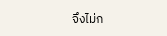จึงไม่ก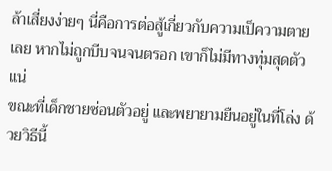ล้าเสี่ยงง่ายๆ นี่คือการต่อสู้เกี่ยวกับความเป็ความตายเลย หากไม่ถูกบีบจนจนตรอก เขาก็ไม่มีทางทุ่มสุดตัวแน่
ขณะที่เด็กชายซ่อนตัวอยู่ และพยายามยืนอยู่ในที่โล่ง ด้วยวิธีนี้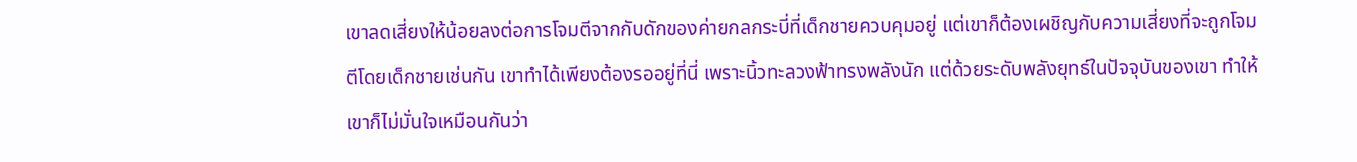เขาลดเสี่ยงให้น้อยลงต่อการโจมตีจากกับดักของค่ายกลกระบี่ที่เด็กชายควบคุมอยู่ แต่เขาก็ต้องเผชิญกับความเสี่ยงที่จะถูกโจมตีโดยเด็กชายเช่นกัน เขาทำได้เพียงต้องรออยู่ที่นี่ เพราะนิ้วทะลวงฟ้าทรงพลังนัก แต่ด้วยระดับพลังยุทธ์ในปัจจุบันของเขา ทำให้เขาก็ไม่มั่นใจเหมือนกันว่า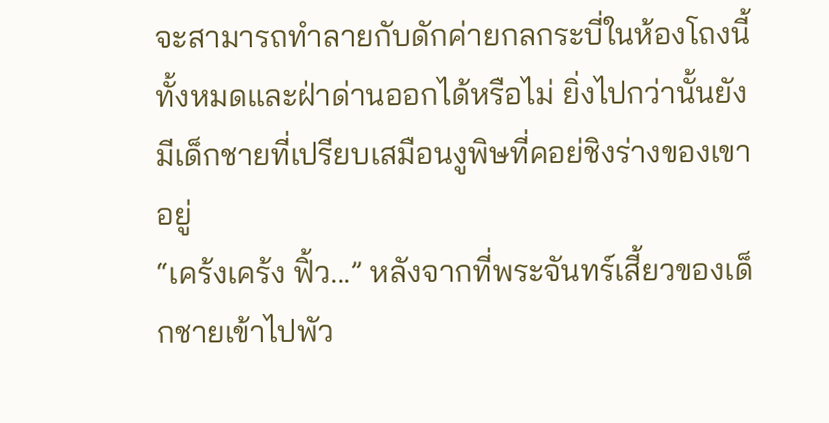จะสามารถทำลายกับดักค่ายกลกระบี่ในห้องโถงนี้ทั้งหมดและฝ่าด่านออกได้หรือไม่ ยิ่งไปกว่านั้นยังมีเด็กชายที่เปรียบเสมือนงูพิษที่คอย่ชิงร่างของเขาอยู่
“เคร้งเคร้ง ฟิ้ว...” หลังจากที่พระจันทร์เสี้ยวของเด็กชายเข้าไปพัว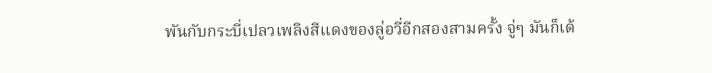พันกับกระบี่เปลวเพลิงสีแดงของลู่อวี่อีกสองสามครั้ง จู่ๆ มันก็เด้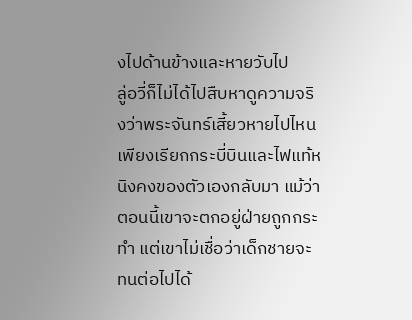งไปด้านข้างและหายวับไป
ลู่อวี่ก็ไม่ได้ไปสืบหาดูความจริงว่าพระจันทร์เสี้ยวหายไปไหน เพียงเรียกกระบี่บินและไฟแท้หนิงคงของตัวเองกลับมา แม้ว่าตอนนี้เขาจะตกอยู่ฝ่ายถูกกระทำ แต่เขาไม่เชื่อว่าเด็กชายจะทนต่อไปได้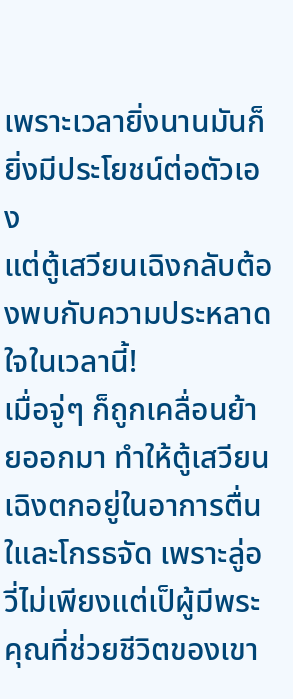เพราะเวลายิ่งนานมันก็ยิ่งมีประโยชน์ต่อตัวเอง
แต่ตู้เสวียนเฉิงกลับต้องพบกับความประหลาดใจในเวลานี้!
เมื่อจู่ๆ ก็ถูกเคลื่อนย้ายออกมา ทำให้ตู้เสวียนเฉิงตกอยู่ในอาการตื่นใและโกรธจัด เพราะลู่อวี่ไม่เพียงแต่เป็ผู้มีพระคุณที่ช่วยชีวิตของเขา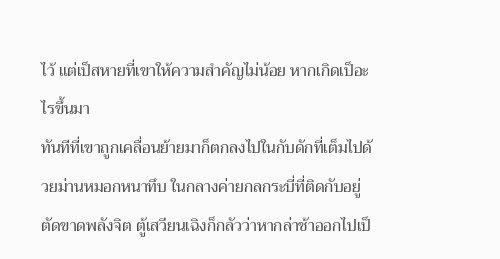ไว้ แต่เป็สหายที่เขาให้ความสำคัญไม่น้อย หากเกิดเป็อะไรขึ้นมา
ทันทีที่เขาถูกเคลื่อนย้ายมาก็ตกลงไปในกับดักที่เต็มไปด้วยม่านหมอกหนาทึบ ในกลางค่ายกลกระบี่ที่ติดกับอยู่ตัดขาดพลังจิต ตู้เสวียนเฉิงก็กลัวว่าหากล่าช้าออกไปเป็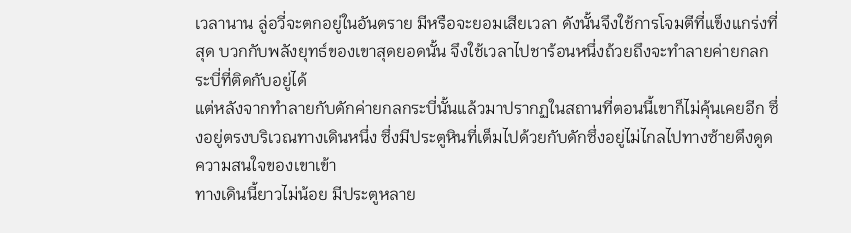เวลานาน ลู่อวี่จะตกอยู่ในอันตราย มีหรือจะยอมเสียเวลา ดังนั้นจึงใช้การโจมตีที่แข็งแกร่งที่สุด บวกกับพลังยุทธ์ของเขาสุดยอดนั้น จึงใช้เวลาไปชาร้อนหนึ่งถ้วยถึงจะทำลายค่ายกลกระบี่ที่ติดกับอยู่ได้
แต่หลังจากทำลายกับดักค่ายกลกระบี่นั้นแล้วมาปรากฏในสถานที่ตอนนี้เขาก็ไม่คุ้นเคยอีก ซึ่งอยู่ตรงบริเวณทางเดินหนึ่ง ซึ่งมีประตูหินที่เต็มไปด้วยกับดักซึ่งอยู่ไม่ไกลไปทางซ้ายดึงดูดความสนใจของเขาเข้า
ทางเดินนี้ยาวไม่น้อย มีประตูหลาย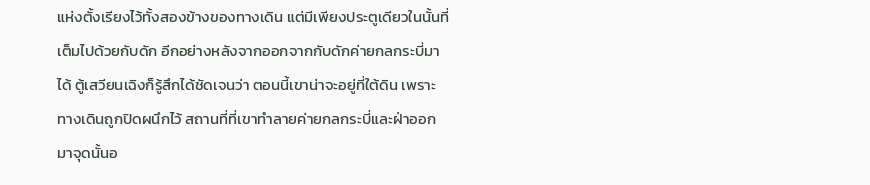แห่งตั้งเรียงไว้ทั้งสองข้างของทางเดิน แต่มีเพียงประตูเดียวในนั้นที่เต็มไปด้วยกับดัก อีกอย่างหลังจากออกจากกับดักค่ายกลกระบี่มาได้ ตู้เสวียนเฉิงก็รู้สึกได้ชัดเจนว่า ตอนนี้เขาน่าจะอยู่ที่ใต้ดิน เพราะทางเดินถูกปิดผนึกไว้ สถานที่ที่เขาทำลายค่ายกลกระบี่และฝ่าออกมาจุดนั้นอ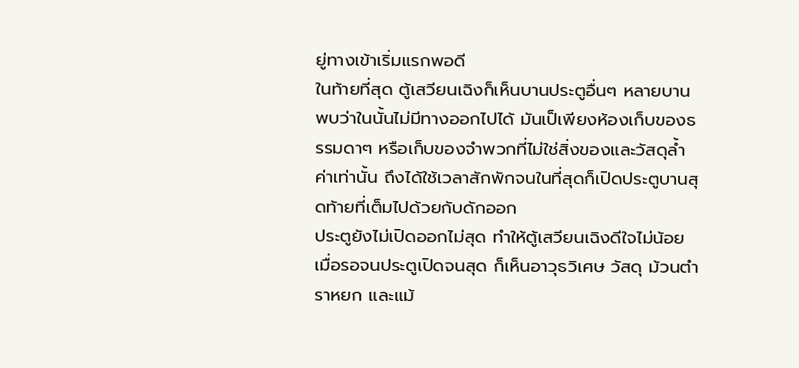ยู่ทางเข้าเริ่มแรกพอดี
ในท้ายที่สุด ตู้เสวียนเฉิงก็เห็นบานประตูอื่นๆ หลายบาน พบว่าในนั้นไม่มีทางออกไปได้ มันเป็เพียงห้องเก็บของธรรมดาๆ หรือเก็บของจำพวกที่ไม่ใช่สิ่งของและวัสดุล้ำค่าเท่านั้น ถึงได้ใช้เวลาสักพักจนในที่สุดก็เปิดประตูบานสุดท้ายที่เต็มไปด้วยกับดักออก
ประตูยังไม่เปิดออกไม่สุด ทำให้ตู้เสวียนเฉิงดีใจไม่น้อย เมื่อรอจนประตูเปิดจนสุด ก็เห็นอาวุธวิเศษ วัสดุ ม้วนตำราหยก และแม้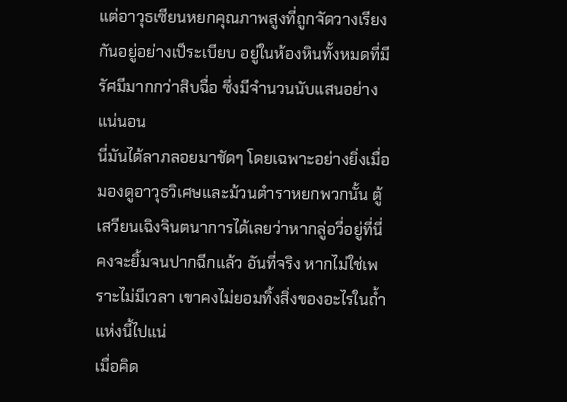แต่อาวุธเซียนหยกคุณภาพสูงที่ถูกจัดวางเรียงกันอยู่อย่างเป็ระเบียบ อยู่ในห้องหินทั้งหมดที่มีรัศมีมากกว่าสิบฉื่อ ซึ่งมีจำนวนนับแสนอย่างแน่นอน
นี่มันได้ลาภลอยมาชัดๆ โดยเฉพาะอย่างยิ่งเมื่อมองดูอาวุธวิเศษและม้วนตำราหยกพวกนั้น ตู้เสวียนเฉิงจินตนาการได้เลยว่าหากลู่อวี่อยู่ที่นี่ คงจะยิ้มจนปากฉีกแล้ว อันที่จริง หากไม่ใช่เพราะไม่มีเวลา เขาคงไม่ยอมทิ้งสิ่งของอะไรในถ้ำแห่งนี้ไปแน่
เมื่อคิด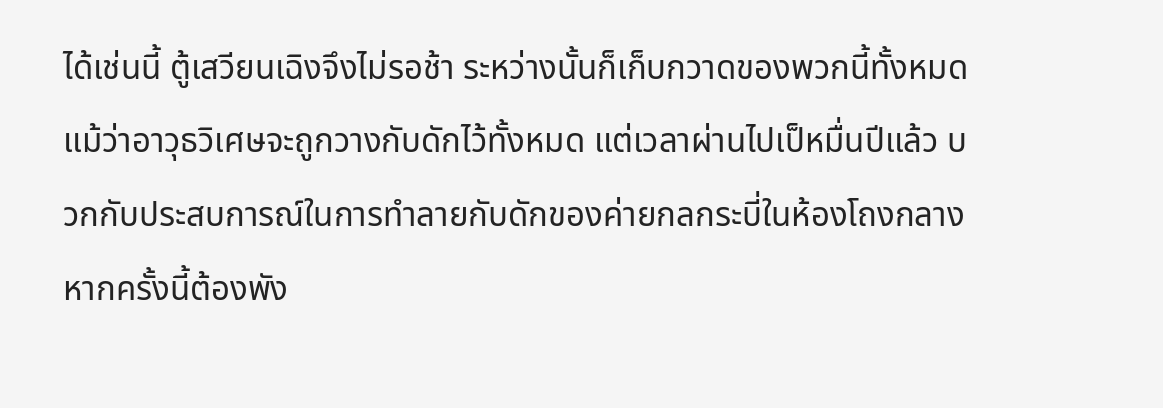ได้เช่นนี้ ตู้เสวียนเฉิงจึงไม่รอช้า ระหว่างนั้นก็เก็บกวาดของพวกนี้ทั้งหมด แม้ว่าอาวุธวิเศษจะถูกวางกับดักไว้ทั้งหมด แต่เวลาผ่านไปเป็หมื่นปีแล้ว บวกกับประสบการณ์ในการทำลายกับดักของค่ายกลกระบี่ในห้องโถงกลาง หากครั้งนี้ต้องพัง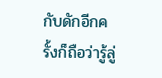กับดักอีกครั้งก็ถือว่ารู้ลู่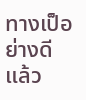ทางเป็อย่างดีแล้ว